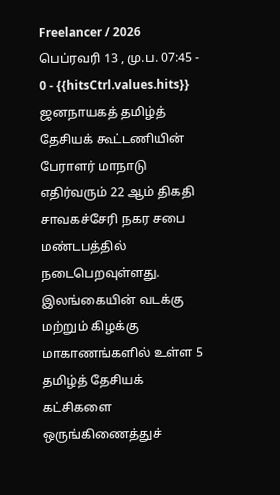Freelancer / 2026 பெப்ரவரி 13 , மு.ப. 07:45 - 0 - {{hitsCtrl.values.hits}}
ஜனநாயகத் தமிழ்த் தேசியக் கூட்டணியின் பேராளர் மாநாடு எதிர்வரும் 22 ஆம் திகதி சாவகச்சேரி நகர சபை மண்டபத்தில் நடைபெறவுள்ளது.
இலங்கையின் வடக்கு மற்றும் கிழக்கு மாகாணங்களில் உள்ள 5 தமிழ்த் தேசியக் கட்சிகளை ஒருங்கிணைத்துச்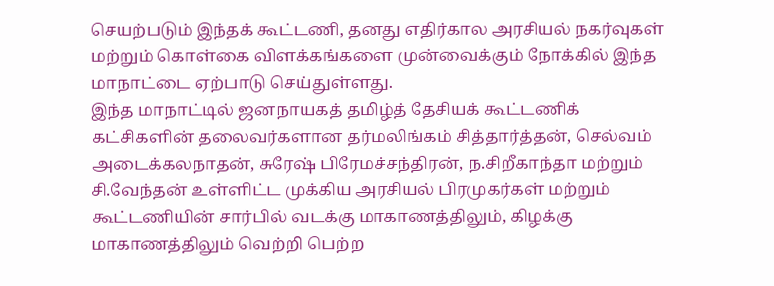செயற்படும் இந்தக் கூட்டணி, தனது எதிர்கால அரசியல் நகர்வுகள் மற்றும் கொள்கை விளக்கங்களை முன்வைக்கும் நோக்கில் இந்த மாநாட்டை ஏற்பாடு செய்துள்ளது.
இந்த மாநாட்டில் ஜனநாயகத் தமிழ்த் தேசியக் கூட்டணிக் கட்சிகளின் தலைவர்களான தர்மலிங்கம் சித்தார்த்தன், செல்வம் அடைக்கலநாதன், சுரேஷ் பிரேமச்சந்திரன், ந.சிறீகாந்தா மற்றும் சி.வேந்தன் உள்ளிட்ட முக்கிய அரசியல் பிரமுகர்கள் மற்றும் கூட்டணியின் சார்பில் வடக்கு மாகாணத்திலும், கிழக்கு மாகாணத்திலும் வெற்றி பெற்ற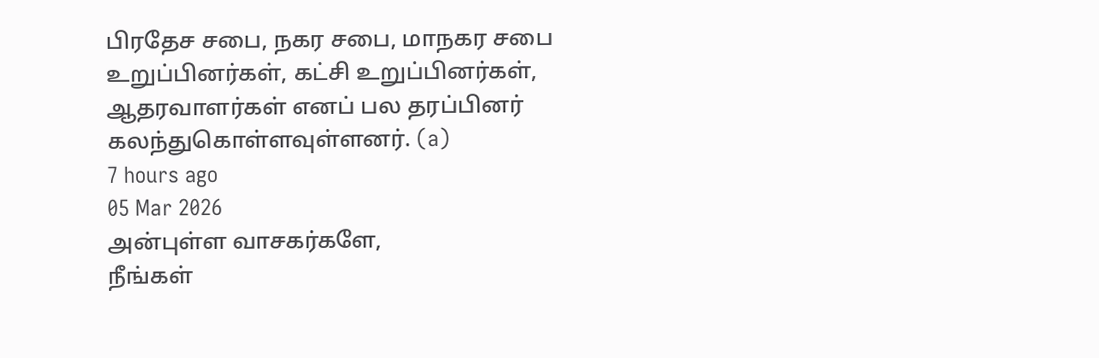பிரதேச சபை, நகர சபை, மாநகர சபை உறுப்பினர்கள், கட்சி உறுப்பினர்கள், ஆதரவாளர்கள் எனப் பல தரப்பினர் கலந்துகொள்ளவுள்ளனர். (a)
7 hours ago
05 Mar 2026
அன்புள்ள வாசகர்களே,
நீங்கள்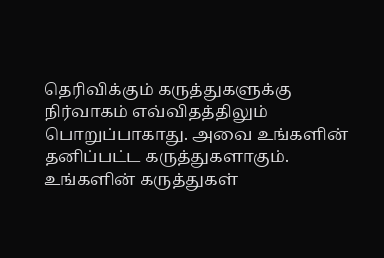தெரிவிக்கும் கருத்துகளுக்கு நிர்வாகம் எவ்விதத்திலும் பொறுப்பாகாது. அவை உங்களின் தனிப்பட்ட கருத்துகளாகும். உங்களின் கருத்துகள்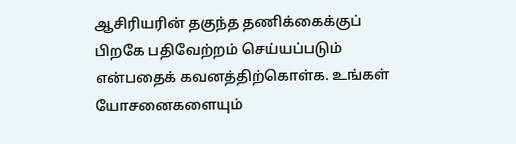ஆசிரியரின் தகுந்த தணிக்கைக்குப் பிறகே பதிவேற்றம் செய்யப்படும் என்பதைக் கவனத்திற்கொள்க. உங்கள் யோசனைகளையும்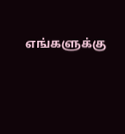எங்களுக்கு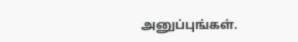அனுப்புங்கள்.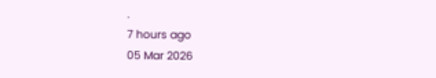.
7 hours ago
05 Mar 2026